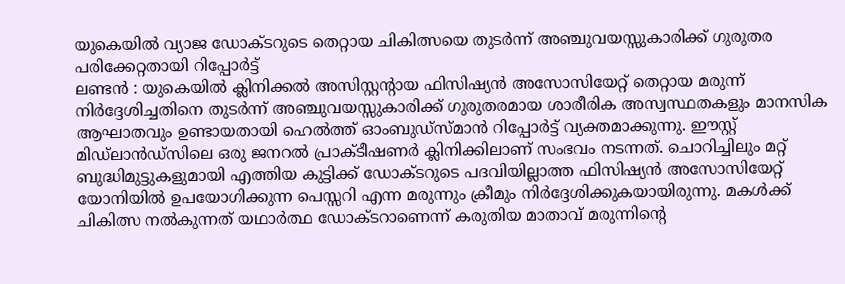യുകെയിൽ വ്യാജ ഡോക്ടറുടെ തെറ്റായ ചികിത്സയെ തുടർന്ന് അഞ്ചുവയസ്സുകാരിക്ക് ഗുരുതര പരിക്കേറ്റതായി റിപ്പോർട്ട്
ലണ്ടൻ : യുകെയിൽ ക്ലിനിക്കൽ അസിസ്റ്റന്റായ ഫിസിഷ്യൻ അസോസിയേറ്റ് തെറ്റായ മരുന്ന് നിർദ്ദേശിച്ചതിനെ തുടർന്ന് അഞ്ചുവയസ്സുകാരിക്ക് ഗുരുതരമായ ശാരീരിക അസ്വസ്ഥതകളും മാനസിക ആഘാതവും ഉണ്ടായതായി ഹെൽത്ത് ഓംബുഡ്സ്മാൻ റിപ്പോർട്ട് വ്യക്തമാക്കുന്നു. ഈസ്റ്റ് മിഡ്ലാൻഡ്സിലെ ഒരു ജനറൽ പ്രാക്ടീഷണർ ക്ലിനിക്കിലാണ് സംഭവം നടന്നത്. ചൊറിച്ചിലും മറ്റ് ബുദ്ധിമുട്ടുകളുമായി എത്തിയ കുട്ടിക്ക് ഡോക്ടറുടെ പദവിയില്ലാത്ത ഫിസിഷ്യൻ അസോസിയേറ്റ് യോനിയിൽ ഉപയോഗിക്കുന്ന പെസ്സറി എന്ന മരുന്നും ക്രീമും നിർദ്ദേശിക്കുകയായിരുന്നു. മകൾക്ക് ചികിത്സ നൽകുന്നത് യഥാർത്ഥ ഡോക്ടറാണെന്ന് കരുതിയ മാതാവ് മരുന്നിന്റെ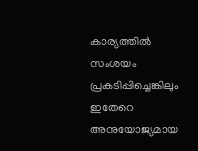കാര്യത്തിൽ സംശയം പ്രകടിപ്പിച്ചെങ്കിലും ഇതേറെ അനുയോജ്യമായ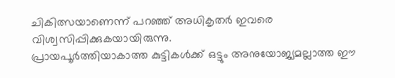ചികിത്സയാണെന്ന് പറഞ്ഞ് അധികൃതർ ഇവരെ വിശ്വസിപ്പിക്കുകയായിരുന്നു.
പ്രായപൂർത്തിയാകാത്ത കുട്ടികൾക്ക് ഒട്ടും അനുയോജ്യമല്ലാത്ത ഈ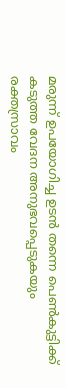മരുന്ന് ഉപയോഗിച്ച ഉടൻ തന്നെ പെൺകുട്ടിക്ക് കടുത്ത വേദന അനുഭവപ്പെടുകയും രക്തസ്രാവം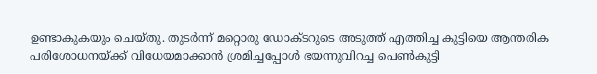ഉണ്ടാകുകയും ചെയ്തു. തുടർന്ന് മറ്റൊരു ഡോക്ടറുടെ അടുത്ത് എത്തിച്ച കുട്ടിയെ ആന്തരിക പരിശോധനയ്ക്ക് വിധേയമാക്കാൻ ശ്രമിച്ചപ്പോൾ ഭയന്നുവിറച്ച പെൺകുട്ടി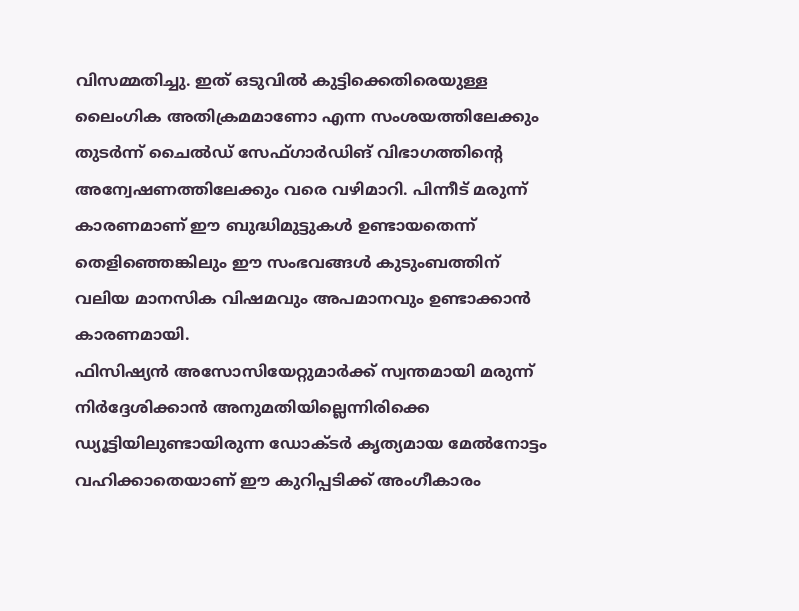വിസമ്മതിച്ചു. ഇത് ഒടുവിൽ കുട്ടിക്കെതിരെയുള്ള ലൈംഗിക അതിക്രമമാണോ എന്ന സംശയത്തിലേക്കും തുടർന്ന് ചൈൽഡ് സേഫ്ഗാർഡിങ് വിഭാഗത്തിന്റെ അന്വേഷണത്തിലേക്കും വരെ വഴിമാറി. പിന്നീട് മരുന്ന് കാരണമാണ് ഈ ബുദ്ധിമുട്ടുകൾ ഉണ്ടായതെന്ന് തെളിഞ്ഞെങ്കിലും ഈ സംഭവങ്ങൾ കുടുംബത്തിന് വലിയ മാനസിക വിഷമവും അപമാനവും ഉണ്ടാക്കാൻ കാരണമായി.
ഫിസിഷ്യൻ അസോസിയേറ്റുമാർക്ക് സ്വന്തമായി മരുന്ന് നിർദ്ദേശിക്കാൻ അനുമതിയില്ലെന്നിരിക്കെ ഡ്യൂട്ടിയിലുണ്ടായിരുന്ന ഡോക്ടർ കൃത്യമായ മേൽനോട്ടം വഹിക്കാതെയാണ് ഈ കുറിപ്പടിക്ക് അംഗീകാരം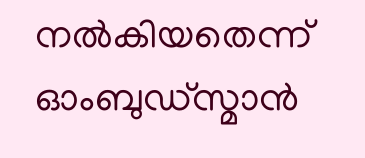നൽകിയതെന്ന് ഓംബുഡ്സ്മാൻ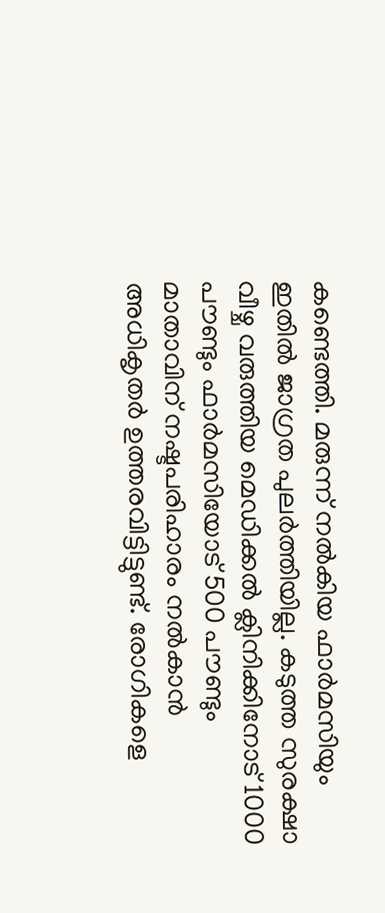കണ്ടെത്തി. മരുന്ന് നൽകിയ ഫാർമസിയും ഇതിൽ ജാഗ്രത പുലർത്തിയില്ല. കടുത്ത സുരക്ഷാ വീഴ്ച വരുത്തിയ മെഡിക്കൽ ക്ലിനിക്കിനോട് 1000 പൗണ്ടും ഫാർമസിയോട് 500 പൗണ്ടും മാതാവിന് നഷ്ടപരിഹാരം നൽകാൻ അധികൃതർ ഉത്തരവിട്ടിട്ടുണ്ട്. രോഗികളെ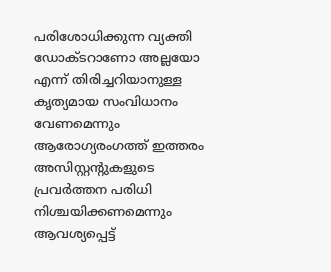പരിശോധിക്കുന്ന വ്യക്തി ഡോക്ടറാണോ അല്ലയോ എന്ന് തിരിച്ചറിയാനുള്ള കൃത്യമായ സംവിധാനം വേണമെന്നും ആരോഗ്യരംഗത്ത് ഇത്തരം അസിസ്റ്റന്റുകളുടെ പ്രവർത്തന പരിധി നിശ്ചയിക്കണമെന്നും ആവശ്യപ്പെട്ട്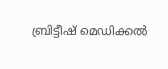ബ്രിട്ടീഷ് മെഡിക്കൽ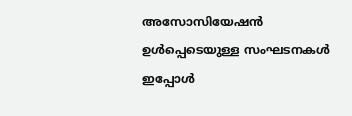അസോസിയേഷൻ ഉൾപ്പെടെയുള്ള സംഘടനകൾ ഇപ്പോൾ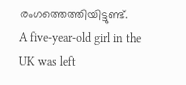രംഗത്തെത്തിയിട്ടുണ്ട്.
A five-year-old girl in the UK was left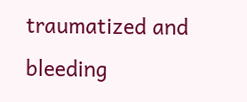traumatized and bleeding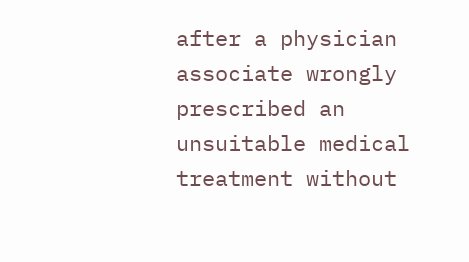after a physician associate wrongly prescribed an unsuitable medical treatment without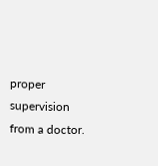proper supervision from a doctor.